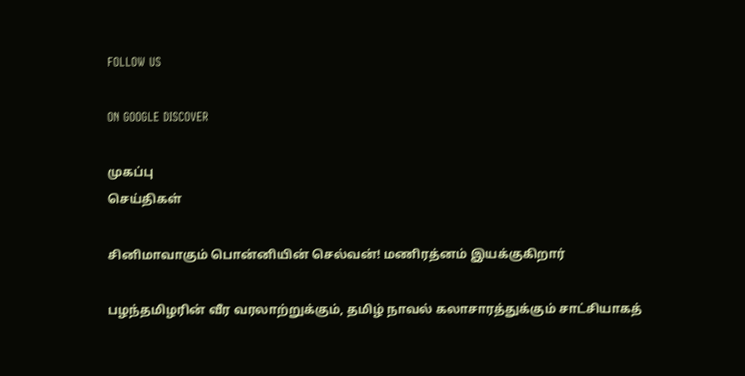FOLLOW US

ON GOOGLE DISCOVER

முகப்பு
செய்திகள்

சினிமாவாகும் பொன்னியின் செல்வன்! மணிரத்னம் இயக்குகிறார்

பழந்தமிழரின் வீர வரலாற்றுக்கும், தமிழ் நாவல் கலாசாரத்துக்கும் சாட்சியாகத்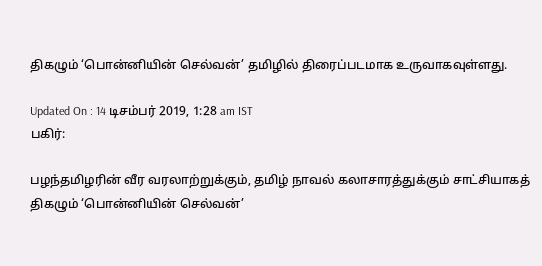திகழும் ‘பொன்னியின் செல்வன்’ தமிழில் திரைப்படமாக உருவாகவுள்ளது.

Updated On : 14 டிசம்பர் 2019, 1:28 am IST
பகிர்:

பழந்தமிழரின் வீர வரலாற்றுக்கும், தமிழ் நாவல் கலாசாரத்துக்கும் சாட்சியாகத் திகழும் ‘பொன்னியின் செல்வன்’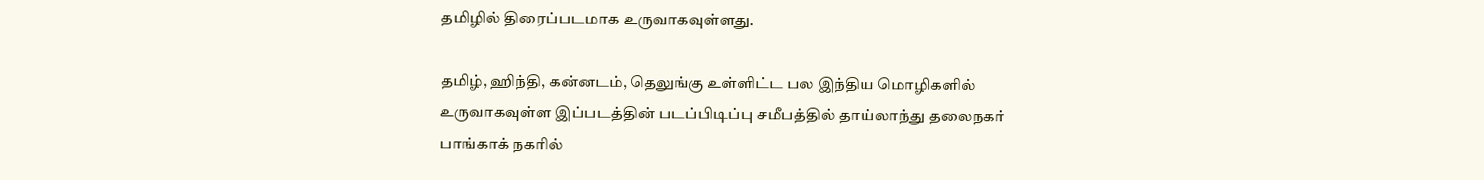தமிழில் திரைப்படமாக உருவாகவுள்ளது.

தமிழ், ஹிந்தி, கன்னடம், தெலுங்கு உள்ளிட்ட பல இந்திய மொழிகளில் உருவாகவுள்ள இப்படத்தின் படப்பிடிப்பு சமீபத்தில் தாய்லாந்து தலைநகர் பாங்காக் நகரில்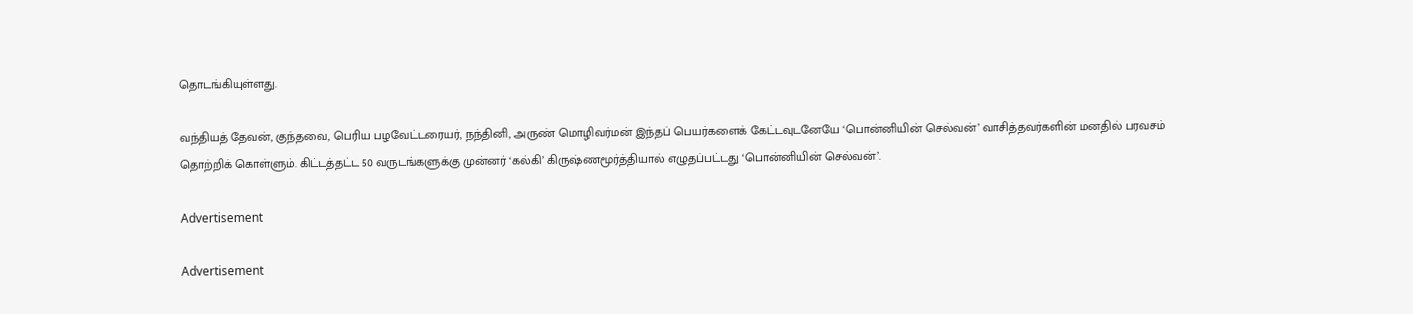தொடங்கியுள்ளது.

வந்தியத் தேவன், குந்தவை, பெரிய பழவேட்டரையர், நந்தினி, அருண் மொழிவர்மன் இந்தப் பெயர்களைக் கேட்டவுடனேயே ‘பொன்னியின் செல்வன்’ வாசித்தவர்களின் மனதில் பரவசம் தொற்றிக் கொள்ளும். கிட்டத்தட்ட 50 வருடங்களுக்கு முன்னர் ‘கல்கி’ கிருஷ்ணமூர்த்தியால் எழுதப்பட்டது ‘பொன்னியின் செல்வன்’.

Advertisement

Advertisement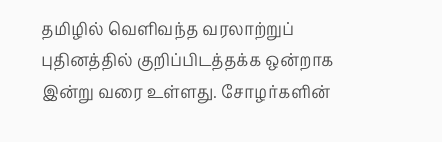தமிழில் வெளிவந்த வரலாற்றுப் புதினத்தில் குறிப்பிடத்தக்க ஒன்றாக இன்று வரை உள்ளது. சோழர்களின்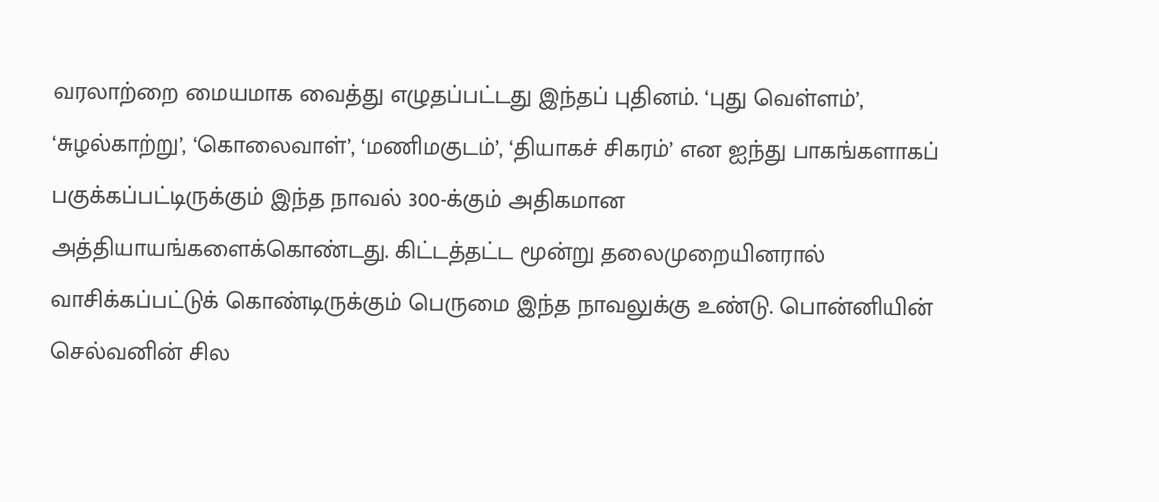வரலாற்றை மையமாக வைத்து எழுதப்பட்டது இந்தப் புதினம். ‘புது வெள்ளம்’, ‘சுழல்காற்று’, ‘கொலைவாள்’, ‘மணிமகுடம்’, ‘தியாகச் சிகரம்’ என ஐந்து பாகங்களாகப் பகுக்கப்பட்டிருக்கும் இந்த நாவல் 300-க்கும் அதிகமான அத்தியாயங்களைக்கொண்டது. கிட்டத்தட்ட மூன்று தலைமுறையினரால் வாசிக்கப்பட்டுக் கொண்டிருக்கும் பெருமை இந்த நாவலுக்கு உண்டு. பொன்னியின் செல்வனின் சில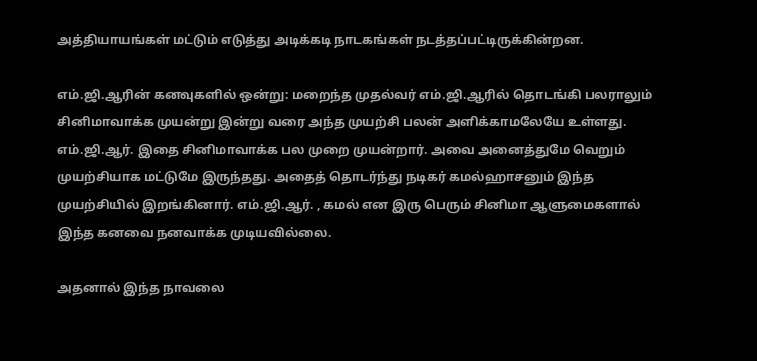அத்தியாயங்கள் மட்டும் எடுத்து அடிக்கடி நாடகங்கள் நடத்தப்பட்டிருக்கின்றன.

எம்.ஜி.ஆரின் கனவுகளில் ஒன்று: மறைந்த முதல்வர் எம்.ஜி.ஆரில் தொடங்கி பலராலும் சினிமாவாக்க முயன்று இன்று வரை அந்த முயற்சி பலன் அளிக்காமலேயே உள்ளது. எம்.ஜி.ஆர். இதை சினிமாவாக்க பல முறை முயன்றார். அவை அனைத்துமே வெறும் முயற்சியாக மட்டுமே இருந்தது. அதைத் தொடர்ந்து நடிகர் கமல்ஹாசனும் இந்த முயற்சியில் இறங்கினார். எம்.ஜி.ஆர். , கமல் என இரு பெரும் சினிமா ஆளுமைகளால் இந்த கனவை நனவாக்க முடியவில்லை.

அதனால் இந்த நாவலை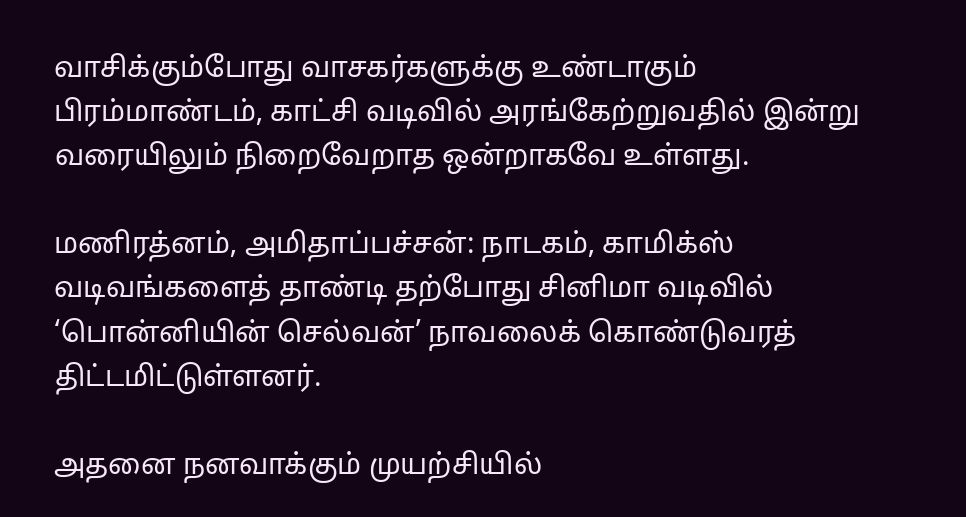வாசிக்கும்போது வாசகர்களுக்கு உண்டாகும் பிரம்மாண்டம், காட்சி வடிவில் அரங்கேற்றுவதில் இன்று வரையிலும் நிறைவேறாத ஒன்றாகவே உள்ளது.

மணிரத்னம், அமிதாப்பச்சன்: நாடகம், காமிக்ஸ் வடிவங்களைத் தாண்டி தற்போது சினிமா வடிவில் ‘பொன்னியின் செல்வன்’ நாவலைக் கொண்டுவரத் திட்டமிட்டுள்ளனர்.

அதனை நனவாக்கும் முயற்சியில்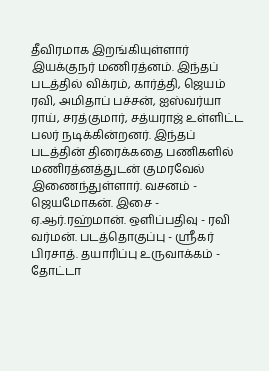தீவிரமாக இறங்கியுள்ளார் இயக்குநர் மணிரத்னம். இந்தப் படத்தில் விக்ரம், கார்த்தி, ஜெயம் ரவி, அமிதாப் பச்சன், ஐஸ்வர்யா ராய், சரத்குமார், சத்யராஜ் உள்ளிட்ட பலர் நடிக்கின்றனர். இந்தப் படத்தின் திரைக்கதை பணிகளில் மணிரத்னத்துடன் குமரவேல் இணைந்துள்ளார். வசனம் - ஜெயமோகன். இசை - ஏ.ஆர்.ரஹ்மான். ஒளிப்பதிவு - ரவி வர்மன். படத்தொகுப்பு - ஸ்ரீகர் பிரசாத். தயாரிப்பு உருவாக்கம் - தோட்டா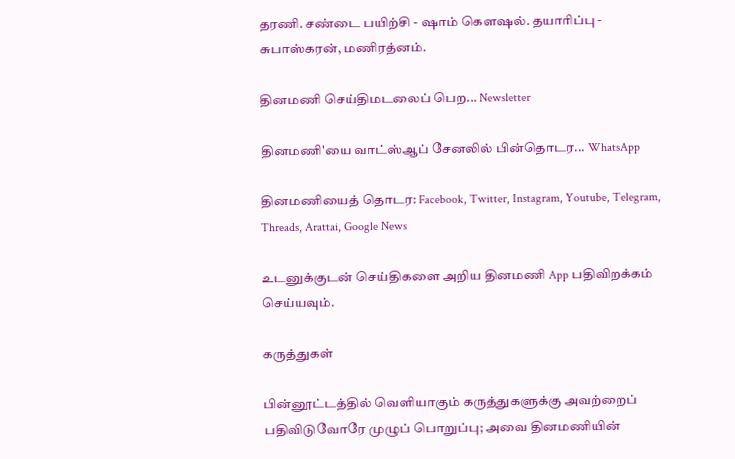தரணி. சண்டை பயிற்சி - ஷாம் கௌஷல். தயாரிப்பு - சுபாஸ்கரன், மணிரத்னம்.

தினமணி செய்திமடலைப் பெற... Newsletter

தினமணி'யை வாட்ஸ்ஆப் சேனலில் பின்தொடர... WhatsApp

தினமணியைத் தொடர: Facebook, Twitter, Instagram, Youtube, Telegram, Threads, Arattai, Google News

உடனுக்குடன் செய்திகளை அறிய தினமணி App பதிவிறக்கம் செய்யவும்.

கருத்துகள்

பின்னூட்டத்தில் வெளியாகும் கருத்துகளுக்கு அவற்றைப் பதிவிடுவோரே முழுப் பொறுப்பு; அவை தினமணியின்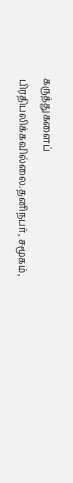கருத்துகளைப் பிரதிபலிக்கவில்லை.தனிநபர், சமூகம்,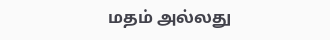மதம் அல்லது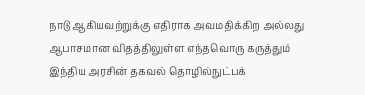நாடு ஆகியவற்றுக்கு எதிராக அவமதிக்கிற அல்லது ஆபாசமான விதத்திலுள்ள எந்தவொரு கருத்தும் இந்திய அரசின் தகவல் தொழில்நுட்பக்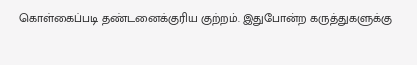கொள்கைப்படி தண்டனைக்குரிய குற்றம். இதுபோன்ற கருத்துகளுக்கு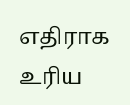எதிராக உரிய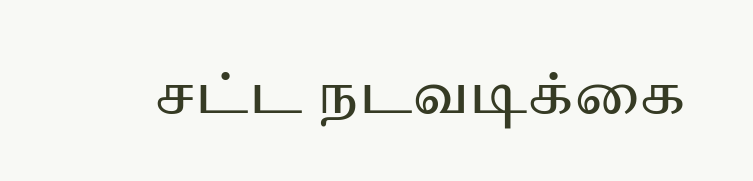சட்ட நடவடிக்கை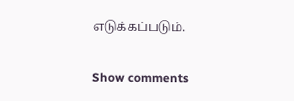எடுக்கப்படும்.

Show comments